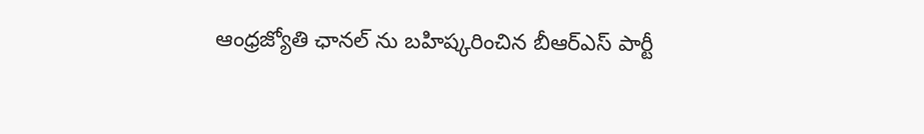ఆంధ్రజ్యోతి ఛానల్ ను బహిష్కరించిన బీఆర్ఎస్ పార్టీ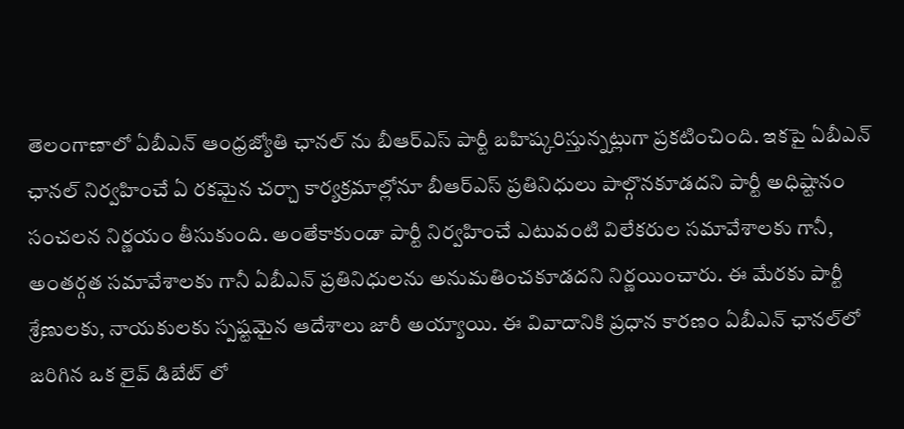తెలంగాణాలో ఏబీఎన్ ఆంధ్రజ్యోతి ఛానల్ ను బీఆర్‌ఎస్ పార్టీ బహిష్కరిస్తున్నట్లుగా ప్రకటించింది. ఇకపై ఏబీఎన్ ఛానల్ నిర్వహించే ఏ రకమైన చర్చా కార్యక్రమాల్లోనూ బీఆర్‌ఎస్ ప్రతినిధులు పాల్గొనకూడదని పార్టీ అధిష్టానం సంచలన నిర్ణయం తీసుకుంది. అంతేకాకుండా పార్టీ నిర్వహించే ఎటువంటి విలేకరుల సమావేశాలకు గానీ, అంతర్గత సమావేశాలకు గానీ ఏబీఎన్ ప్రతినిధులను అనుమతించకూడదని నిర్ణయించారు. ఈ మేరకు పార్టీ శ్రేణులకు, నాయకులకు స్పష్టమైన ఆదేశాలు జారీ అయ్యాయి. ఈ వివాదానికి ప్రధాన కారణం ఏబీఎన్ ఛానల్‌లో జరిగిన ఒక లైవ్ డిబేట్ లో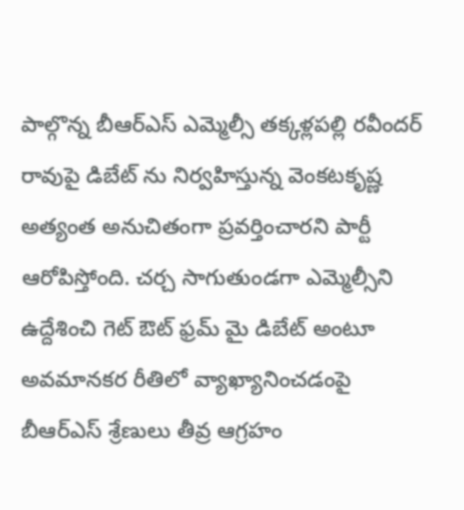పాల్గొన్న బీఆర్‌ఎస్ ఎమ్మెల్సీ తక్కళ్లపల్లి రవీందర్ రావుపై డిబేట్ ను నిర్వహిస్తున్న వెంకటకృష్ణ అత్యంత అనుచితంగా ప్రవర్తించారని పార్టీ ఆరోపిస్తోంది. చర్చ సాగుతుండగా ఎమ్మెల్సీని ఉద్దేశించి గెట్ ఔట్ ఫ్రమ్ మై డిబేట్ అంటూ అవమానకర రీతిలో వ్యాఖ్యానించడంపై బీఆర్‌ఎస్ శ్రేణులు తీవ్ర ఆగ్రహం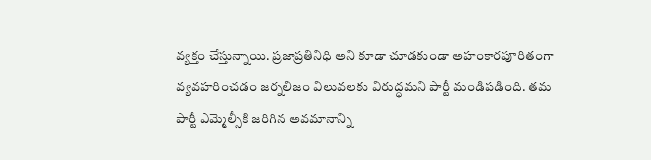వ్యక్తం చేస్తున్నాయి. ప్రజాప్రతినిధి అని కూడా చూడకుండా అహంకారపూరితంగా వ్యవహరించడం జర్నలిజం విలువలకు విరుద్ధమని పార్టీ మండిపడింది. తమ పార్టీ ఎమ్మెల్సీకి జరిగిన అవమానాన్ని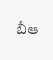బీఆ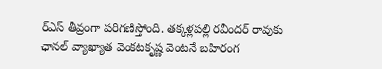ర్‌ఎస్ తీవ్రంగా పరిగణిస్తోంది. తక్కళ్లపల్లి రవీందర్ రావుకు ఛానల్ వ్యాఖ్యాత వెంకటకృష్ణ వెంటనే బహిరంగ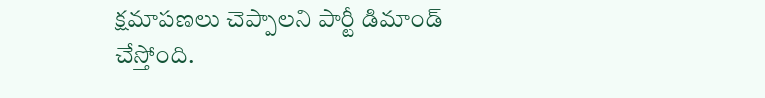క్షమాపణలు చెప్పాలని పార్టీ డిమాండ్ చేస్తోంది.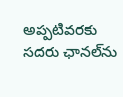అప్పటివరకు సదరు ఛానల్‌ను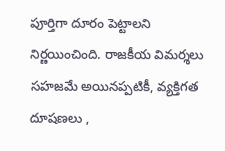పూర్తిగా దూరం పెట్టాలని నిర్ణయించింది. రాజకీయ విమర్శలు సహజమే అయినప్పటికీ, వ్యక్తిగత దూషణలు ,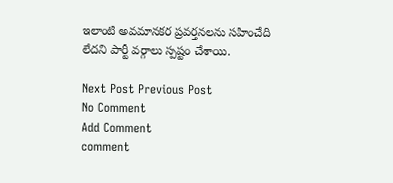ఇలాంటి అవమానకర ప్రవర్తనలను సహించేది లేదని పార్టీ వర్గాలు స్పష్టం చేశాయి.

Next Post Previous Post
No Comment
Add Comment
comment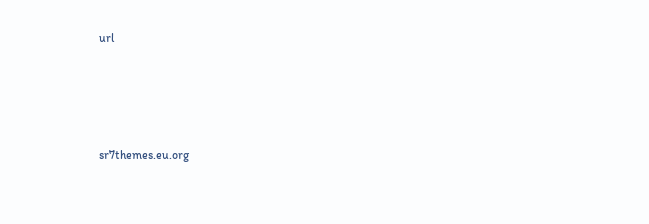url




sr7themes.eu.org